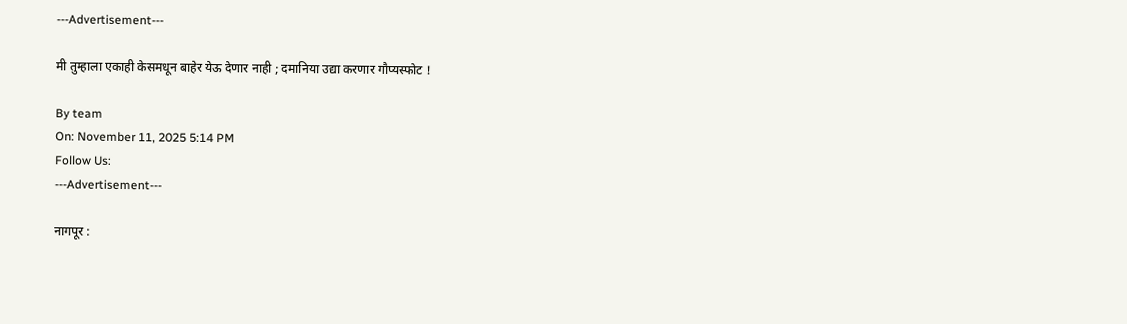---Advertisement---

मी तुम्हाला एकाही केसमधून बाहेर येऊ देणार नाही ; दमानिया उद्या करणार गौप्यस्फोट !

By team
On: November 11, 2025 5:14 PM
Follow Us:
---Advertisement---

नागपूर :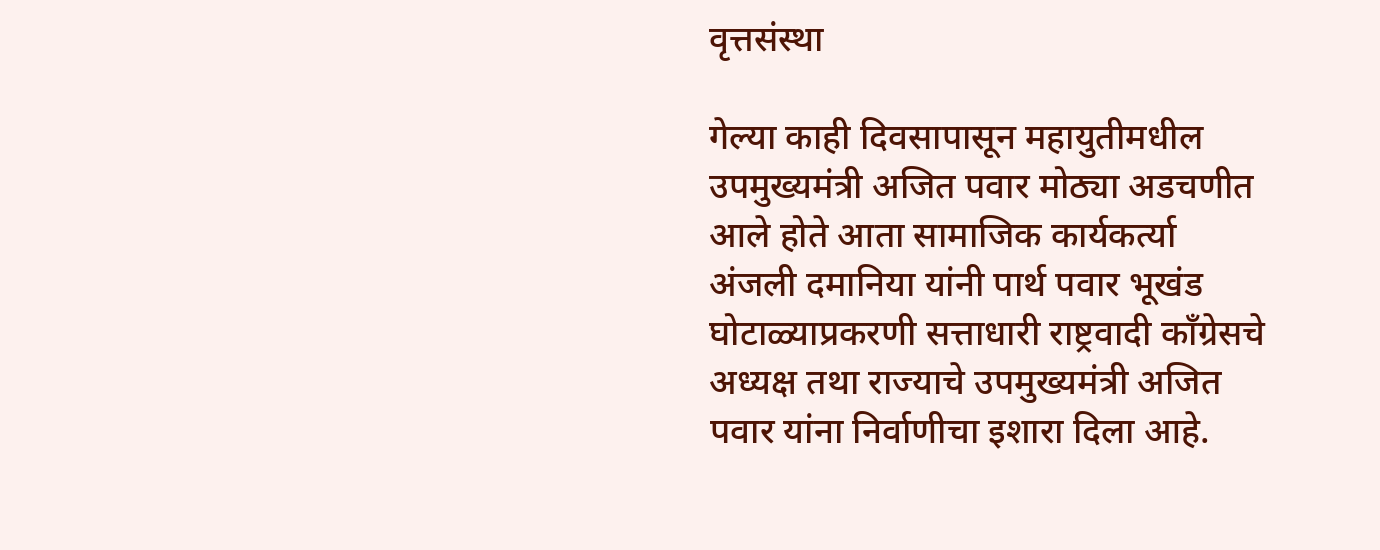वृत्तसंस्था

गेल्या काही दिवसापासून महायुतीमधील उपमुख्यमंत्री अजित पवार मोठ्या अडचणीत आले होते आता सामाजिक कार्यकर्त्या अंजली दमानिया यांनी पार्थ पवार भूखंड घोटाळ्याप्रकरणी सत्ताधारी राष्ट्रवादी काँग्रेसचे अध्यक्ष तथा राज्याचे उपमुख्यमंत्री अजित पवार यांना निर्वाणीचा इशारा दिला आहे.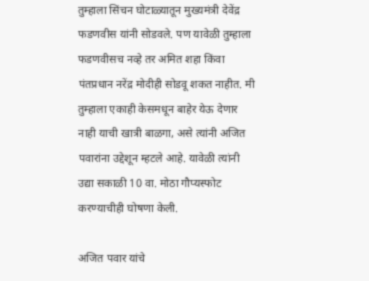तुम्हाला सिंचन घोटाळ्यातून मुख्यमंत्री देवेंद्र फडणवीस यांनी सोडवले. पण यावेळी तुम्हाला फडणवीसच नव्हे तर अमित शहा किंवा पंतप्रधान नरेंद्र मोदीही सोडवू शकत नाहीत. मी तुम्हाला एकाही केसमधून बाहेर येऊ देणार नाही याची खात्री बाळगा, असे त्यांनी अजित पवारांना उद्देशून म्हटले आहे. यावेळी त्यांनी उद्या सकाळी 10 वा. मोठा गौप्यस्फोट करण्याचीही घोषणा केली.

अजित पवार यांचे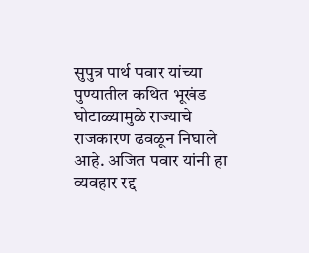सुपुत्र पार्थ पवार यांच्या पुण्यातील कथित भूखंड घोटाळ्यामुळे राज्याचे राजकारण ढवळून निघाले आहे. अजित पवार यांनी हा व्यवहार रद्द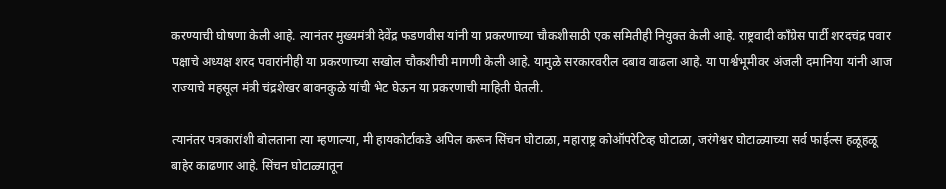करण्याची घोषणा केली आहे. त्यानंतर मुख्यमंत्री देवेंद्र फडणवीस यांनी या प्रकरणाच्या चौकशीसाठी एक समितीही नियुक्त केली आहे. राष्ट्रवादी काँग्रेस पार्टी शरदचंद्र पवार पक्षाचे अध्यक्ष शरद पवारांनीही या प्रकरणाच्या सखोल चौकशीची मागणी केली आहे. यामुळे सरकारवरील दबाव वाढला आहे. या पार्श्वभूमीवर अंजली दमानिया यांनी आज राज्याचे महसूल मंत्री चंद्रशेखर बावनकुळे यांची भेट घेऊन या प्रकरणाची माहिती घेतली.

त्यानंतर पत्रकारांशी बोलताना त्या म्हणाल्या, मी हायकोर्टाकडे अपिल करून सिंचन घोटाळा, महाराष्ट्र कोऑपरेटिव्ह घोटाळा, जरंगेश्वर घोटाळ्याच्या सर्व फाईल्स हळूहळू बाहेर काढणार आहे. सिंचन घोटाळ्यातून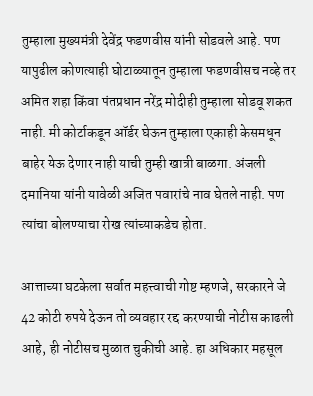तुम्हाला मुख्यमंत्री देवेंद्र फडणवीस यांनी सोडवले आहे. पण यापुढील कोणत्याही घोटाळ्यातून तुम्हाला फडणवीसच नव्हे तर अमित शहा किंवा पंतप्रधान नरेंद्र मोदीही तुम्हाला सोडवू शकत नाही. मी कोर्टाकडून ऑर्डर घेऊन तुम्हाला एकाही केसमधून बाहेर येऊ देणार नाही याची तुम्ही खात्री बाळगा. अंजली दमानिया यांनी यावेळी अजित पवारांचे नाव घेतले नाही. पण त्यांचा बोलण्याचा रोख त्यांच्याकडेच होता.

आत्ताच्या घटकेला सर्वात महत्त्वाची गोष्ट म्हणजे, सरकारने जे 42 कोटी रुपये देऊन तो व्यवहार रद्द करण्याची नोटीस काढली आहे, ही नोटीसच मुळात चुकीची आहे. हा अधिकार महसूल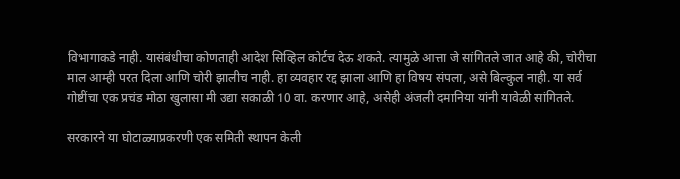विभागाकडे नाही. यासंबंधीचा कोणताही आदेश सिव्हिल कोर्टच देऊ शकते. त्यामुळे आत्ता जे सांगितले जात आहे की, चोरीचा माल आम्ही परत दिला आणि चोरी झालीच नाही. हा व्यवहार रद्द झाला आणि हा विषय संपला, असे बिल्कुल नाही. या सर्व गोष्टींचा एक प्रचंड मोठा खुलासा मी उद्या सकाळी 10 वा. करणार आहे, असेही अंजली दमानिया यांनी यावेळी सांगितले.

सरकारने या घोटाळ्याप्रकरणी एक समिती स्थापन केली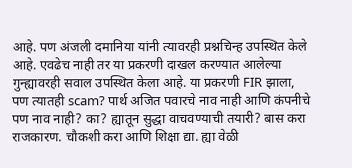आहे. पण अंजली दमानिया यांनी त्यावरही प्रश्नचिन्ह उपस्थित केले आहे. एवढेच नाही तर या प्रकरणी दाखल करण्यात आलेल्या गुन्ह्यावरही सवाल उपस्थित केला आहे. या प्रकरणी FIR झाला, पण त्यातही scam? पार्थ अजित पवारचे नाव नाही आणि कंपनीचे पण नाव नाही? का? ह्यातून सुद्धा वाचवण्याची तयारी? बास करा राजकारण. चौकशी करा आणि शिक्षा द्या. ह्या वेळी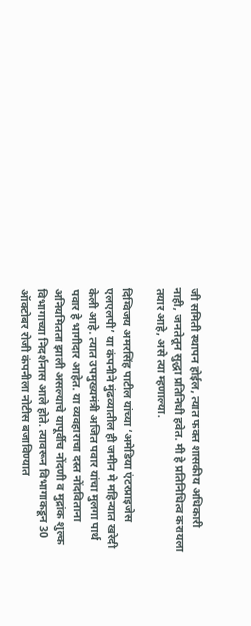जी समिती स्थापन होईल, त्यात फक्त शासकीय अधिकारी नाही, जनतेतून सुद्धा प्रतिनिधी हवेत. मी हे प्रतिनिधित्व करायला तयार आहे, असे त्या म्हणाल्या.

दिग्विजय अमरसिंह पाटील यांच्या ‘अमेडिया एंटरप्राइजेस एलएलपी’ या कंपनीने मुंढव्यातील ही जमीन मे महिन्यात खरेदी केली आहे. त्यात उपमुख्यमंत्री अजित पवार यांचा मुलगा पार्थ पवार हे भागीदार आहेत. या व्यवहाराचा दस्त नोंदविताना अनियमितता झाली असल्याचे यापूर्वीच नोंदणी व मुद्रांक शुल्क विभागाच्या निदर्शनास आले होते. त्यावरून विभागाकडून 30 ऑक्टोबर रोजी कंपनीला नोटीस बजाविण्यात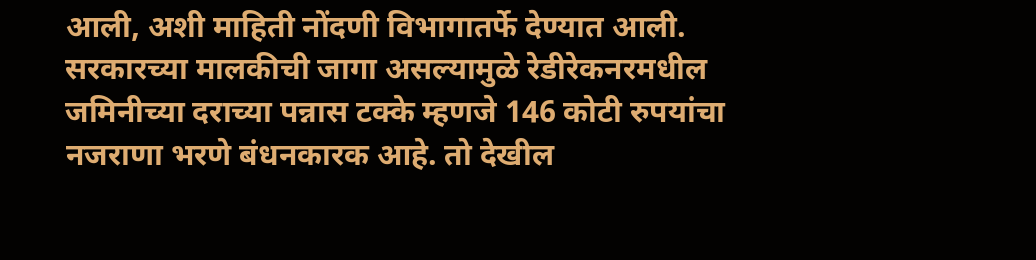आली, अशी माहिती नोंदणी विभागातर्फे देण्यात आली. सरकारच्या मालकीची जागा असल्यामुळे रेडीरेकनरमधील जमिनीच्या दराच्या पन्नास टक्के म्हणजे 146 कोटी रुपयांचा नजराणा भरणे बंधनकारक आहे. तो देखील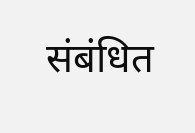संबंधित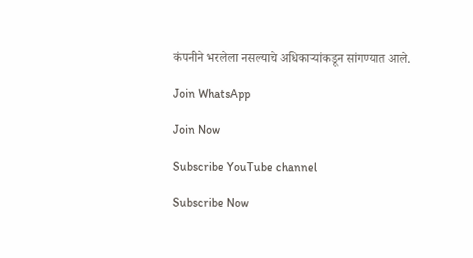कंपनीने भरलेला नसल्याचे अधिकाऱ्यांकडून सांगण्यात आले.

Join WhatsApp

Join Now

Subscribe YouTube channel

Subscribe Now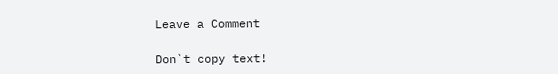Leave a Comment

Don`t copy text!